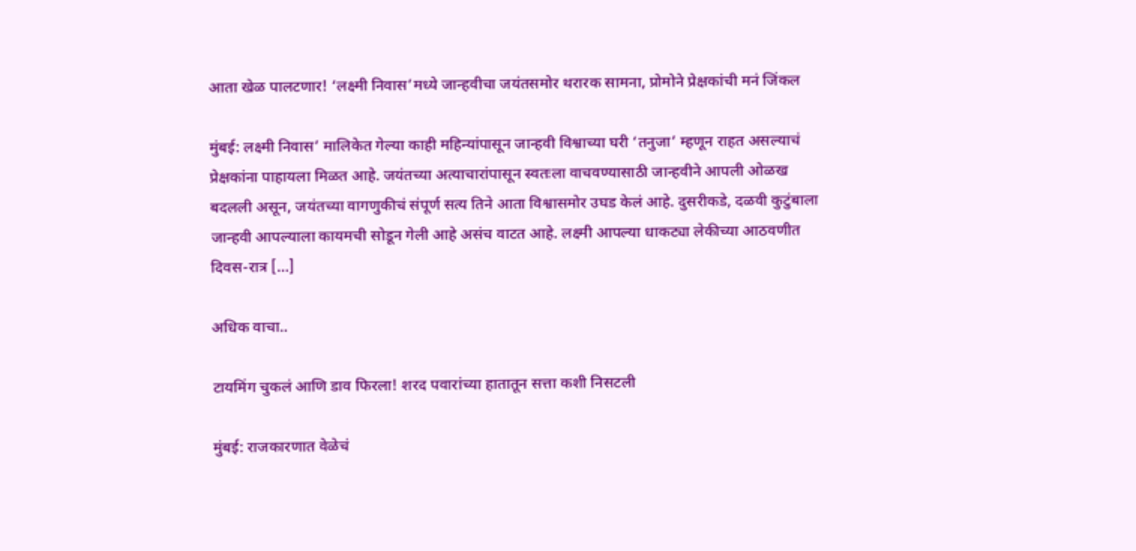आता खेळ पालटणार! ‘लक्ष्मी निवास’मध्ये जान्हवीचा जयंतसमोर थरारक सामना, प्रोमोने प्रेक्षकांची मनं जिंकल

मुंबई: लक्ष्मी निवास’ मालिकेत गेल्या काही महिन्यांपासून जान्हवी विश्वाच्या घरी ‘तनुजा’ म्हणून राहत असल्याचं प्रेक्षकांना पाहायला मिळत आहे. जयंतच्या अत्याचारांपासून स्वतःला वाचवण्यासाठी जान्हवीने आपली ओळख बदलली असून, जयंतच्या वागणुकीचं संपूर्ण सत्य तिने आता विश्वासमोर उघड केलं आहे. दुसरीकडे, दळवी कुटुंबाला जान्हवी आपल्याला कायमची सोडून गेली आहे असंच वाटत आहे. लक्ष्मी आपल्या धाकट्या लेकीच्या आठवणीत दिवस-रात्र […]

अधिक वाचा..

टायमिंग चुकलं आणि डाव फिरला! शरद पवारांच्या हातातून सत्ता कशी निसटली

मुंबई: राजकारणात वेळेचं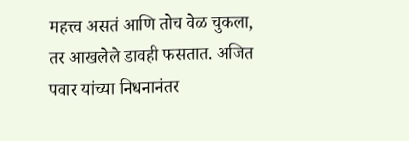महत्त्व असतं आणि तोच वेळ चुकला, तर आखलेले डावही फसतात. अजित पवार यांच्या निधनानंतर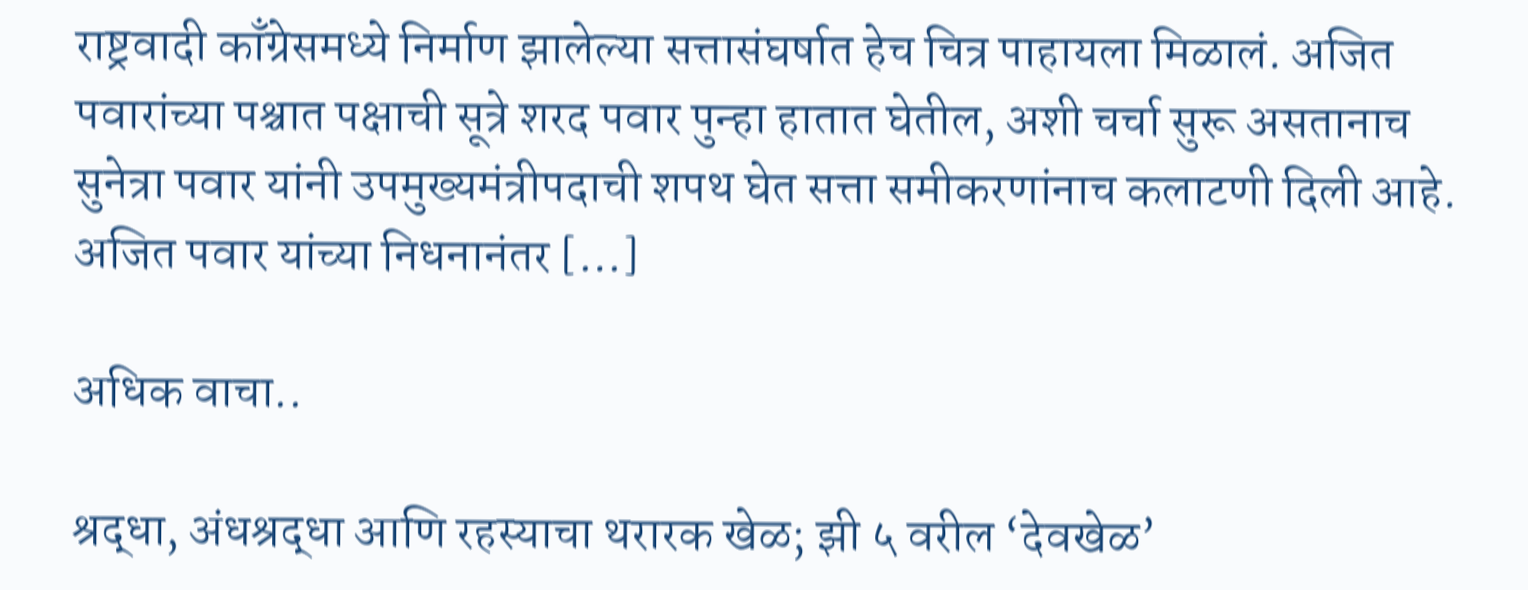राष्ट्रवादी काँग्रेसमध्ये निर्माण झालेल्या सत्तासंघर्षात हेच चित्र पाहायला मिळालं. अजित पवारांच्या पश्चात पक्षाची सूत्रे शरद पवार पुन्हा हातात घेतील, अशी चर्चा सुरू असतानाच सुनेत्रा पवार यांनी उपमुख्यमंत्रीपदाची शपथ घेत सत्ता समीकरणांनाच कलाटणी दिली आहे. अजित पवार यांच्या निधनानंतर […]

अधिक वाचा..

श्रद्धा, अंधश्रद्धा आणि रहस्याचा थरारक खेळ; झी ५ वरील ‘देवखेळ’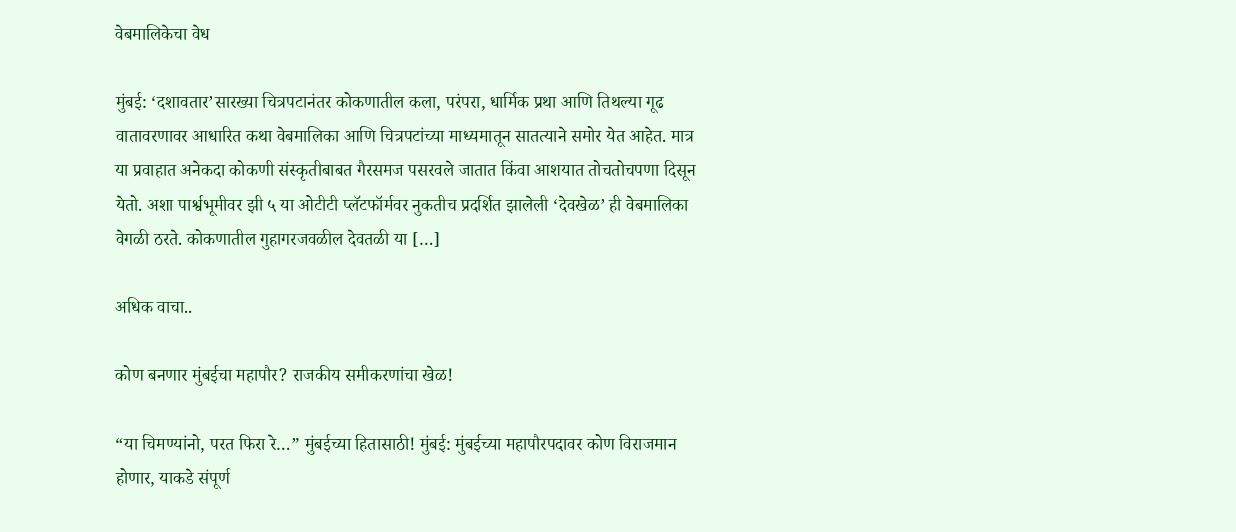वेबमालिकेचा वेध

मुंबई: ‘दशावतार’सारख्या चित्रपटानंतर कोकणातील कला, परंपरा, धार्मिक प्रथा आणि तिथल्या गूढ वातावरणावर आधारित कथा वेबमालिका आणि चित्रपटांच्या माध्यमातून सातत्याने समोर येत आहेत. मात्र या प्रवाहात अनेकदा कोकणी संस्कृतीबाबत गैरसमज पसरवले जातात किंवा आशयात तोचतोचपणा दिसून येतो. अशा पार्श्वभूमीवर झी ५ या ओटीटी प्लॅटफॉर्मवर नुकतीच प्रदर्शित झालेली ‘देवखेळ’ ही वेबमालिका वेगळी ठरते. कोकणातील गुहागरजवळील देवतळी या […]

अधिक वाचा..

कोण बनणार मुंबईचा महापौर? राजकीय समीकरणांचा खेळ!

“या चिमण्यांनो, परत फिरा रे…” मुंबईच्या हितासाठी! मुंबई: मुंबईच्या महापौरपदावर कोण विराजमान होणार, याकडे संपूर्ण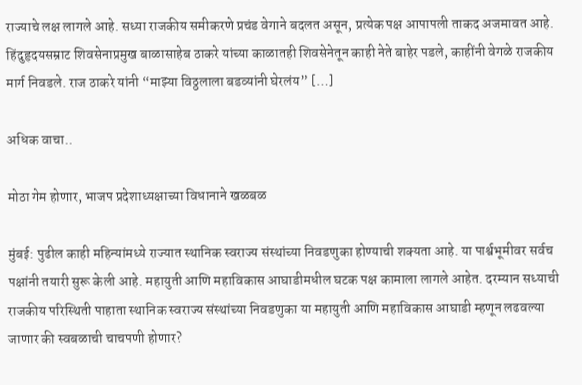राज्याचे लक्ष लागले आहे. सध्या राजकीय समीकरणे प्रचंड वेगाने बदलत असून, प्रत्येक पक्ष आपापली ताकद अजमावत आहे. हिंदुहृदयसम्राट शिवसेनाप्रमुख बाळासाहेब ठाकरे यांच्या काळातही शिवसेनेतून काही नेते बाहेर पडले, काहींनी वेगळे राजकीय मार्ग निवडले. राज ठाकरे यांनी “माझ्या विठ्ठलाला बडव्यांनी घेरलंय” […]

अधिक वाचा..

मोठा गेम होणार, भाजप प्रदेशाध्यक्षाच्या विधानाने खळबळ

मुंबई: पुढील काही महिन्यांमध्ये राज्यात स्थानिक स्वराज्य संस्थांच्या निवडणुका होण्याची शक्यता आहे. या पार्श्वभूमीवर सर्वच पक्षांनी तयारी सुरू केली आहे. महायुती आणि महाविकास आघाडीमधील घटक पक्ष कामाला लागले आहेत. दरम्यान सध्याची राजकीय परिस्थिती पाहाता स्थानिक स्वराज्य संस्थांच्या निवडणुका या महायुती आणि महाविकास आघाडी म्हणून लढवल्या जाणार की स्वबळाची चाचपणी होणार?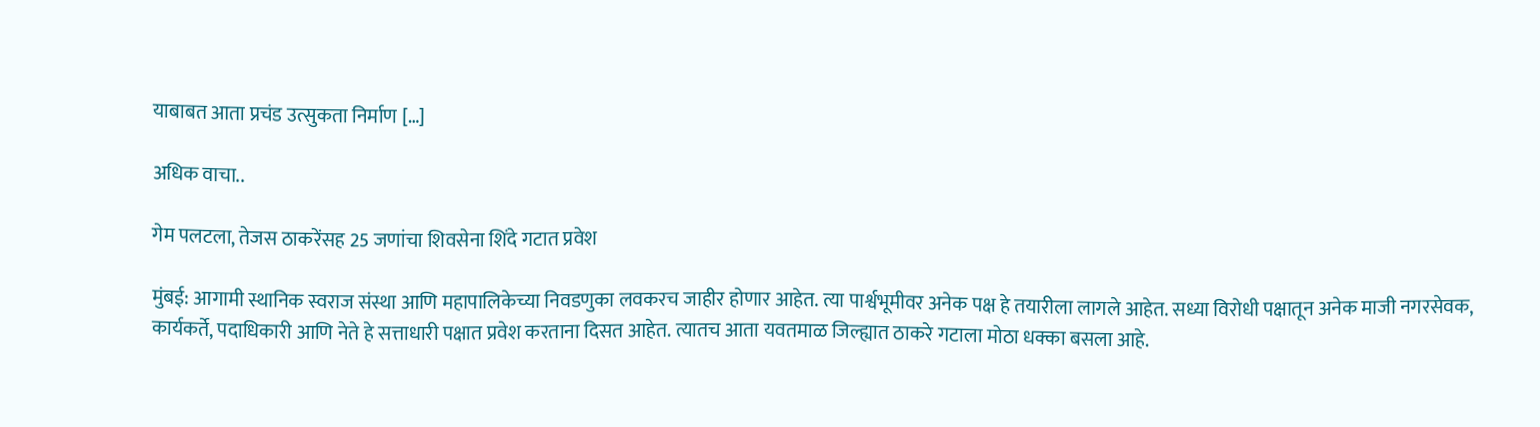याबाबत आता प्रचंड उत्सुकता निर्माण […]

अधिक वाचा..

गेम पलटला, तेजस ठाकरेंसह 25 जणांचा शिवसेना शिंदे गटात प्रवेश

मुंबई: आगामी स्थानिक स्वराज संस्था आणि महापालिकेच्या निवडणुका लवकरच जाहीर होणार आहेत. त्या पार्श्वभूमीवर अनेक पक्ष हे तयारीला लागले आहेत. सध्या विरोधी पक्षातून अनेक माजी नगरसेवक, कार्यकर्ते, पदाधिकारी आणि नेते हे सत्ताधारी पक्षात प्रवेश करताना दिसत आहेत. त्यातच आता यवतमाळ जिल्ह्यात ठाकरे गटाला मोठा धक्का बसला आहे.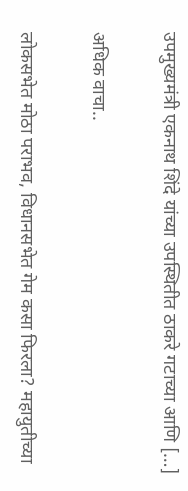उपमुख्यमंत्री एकनाथ शिंदे यांच्या उपस्थितीत ठाकरे गटाच्या आणि […]

अधिक वाचा..

लोकसभेत मोठा पराभव, विधानसभेत गेम कसा फिरला? महायुतीच्या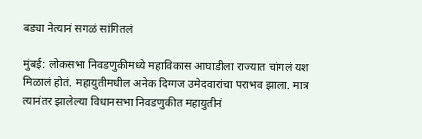बड्या नेत्यानं सगळं सांगितलं

मुंबई: लोकसभा निवडणुकीमध्ये महाविकास आघाडीला राज्यात चांगलं यश मिळालं होतं. महायुतीमधील अनेक दिग्गज उमेदवारांचा पराभव झाला. मात्र त्यानंतर झालेल्या विधानसभा निवडणुकीत महायुतीनं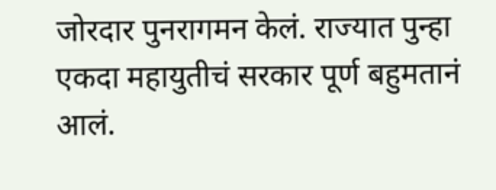जोरदार पुनरागमन केलं. राज्यात पुन्हा एकदा महायुतीचं सरकार पूर्ण बहुमतानं आलं.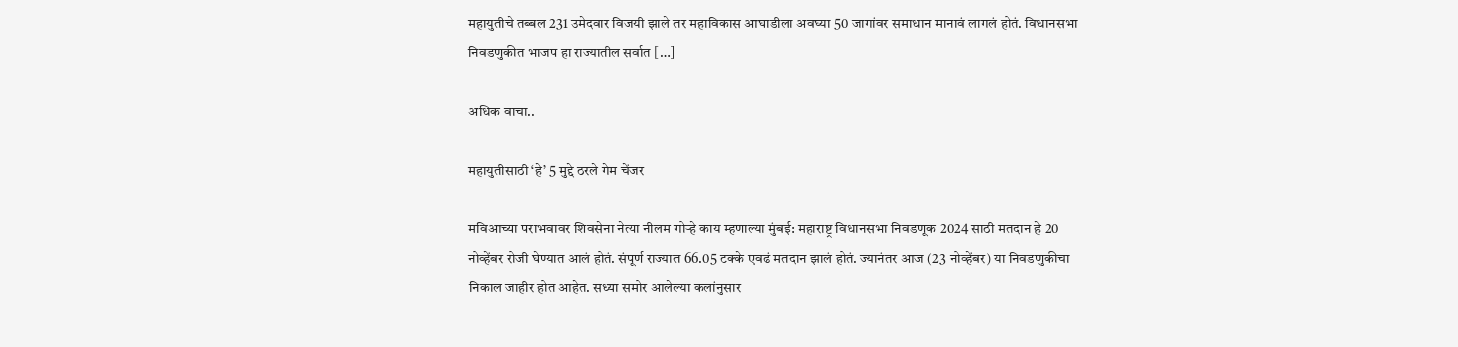महायुतीचे तब्बल 231 उमेदवार विजयी झाले तर महाविकास आघाडीला अवघ्या 50 जागांवर समाधान मानावं लागलं होतं. विधानसभा निवडणुकीत भाजप हा राज्यातील सर्वात […]

अधिक वाचा..

महायुतीसाठी ‘हे’ 5 मुद्दे ठरले गेम चेंजर

मविआच्या पराभवावर शिवसेना नेत्या नीलम गोऱ्हे काय म्हणाल्या मुंबई: महाराष्ट्र विधानसभा निवडणूक 2024 साठी मतदान हे 20 नोव्हेंबर रोजी घेण्यात आलं होतं. संपूर्ण राज्यात 66.05 टक्के एवढं मतदान झालं होतं. ज्यानंतर आज (23 नोव्हेंबर) या निवडणुकीचा निकाल जाहीर होत आहेत. सध्या समोर आलेल्या कलांनुसार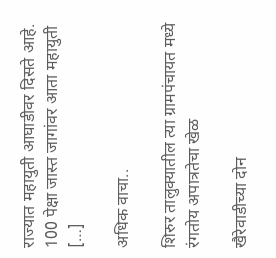राज्यात महायुती आघाडीवर दिसते आहे. 100 पेक्षा जास्त जागांवर आता महायुती […]

अधिक वाचा..

शिरुर तालुक्यातील त्या ग्रामपंचायत मध्ये रंगतोय अपात्रतेचा खेळ

खैरेवाडीच्या दोन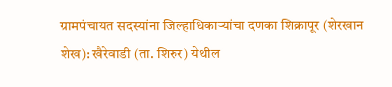ग्रामपंचायत सदस्यांना जिल्हाधिकाऱ्यांचा दणका शिक्रापूर (शेरखान शेख): खैरेवाडी (ता. शिरुर) येथील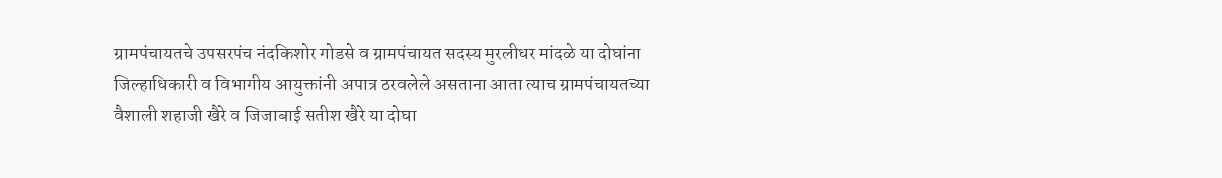ग्रामपंचायतचे उपसरपंच नंदकिशोर गोडसे व ग्रामपंचायत सदस्य मुरलीधर मांदळे या दोघांना जिल्हाधिकारी व विभागीय आयुक्तांनी अपात्र ठरवलेले असताना आता त्याच ग्रामपंचायतच्या वैशाली शहाजी खैरे व जिजाबाई सतीश खैरे या दोघा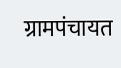ग्रामपंचायत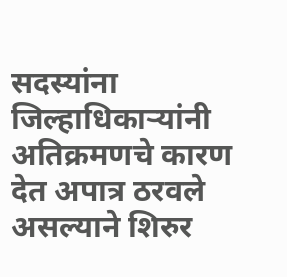सदस्यांना जिल्हाधिकाऱ्यांनी अतिक्रमणचे कारण देत अपात्र ठरवले असल्याने शिरुर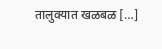तालुक्यात खळबळ […]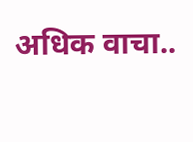अधिक वाचा..